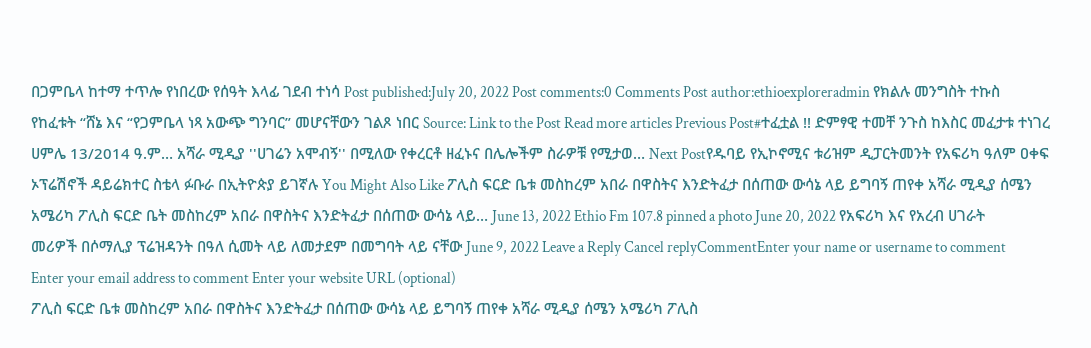በጋምቤላ ከተማ ተጥሎ የነበረው የሰዓት እላፊ ገደብ ተነሳ Post published:July 20, 2022 Post comments:0 Comments Post author:ethioexploreradmin የክልሉ መንግስት ተኩስ የከፈቱት “ሸኔ እና “የጋምቤላ ነጻ አውጭ ግንባር” መሆናቸውን ገልጾ ነበር Source: Link to the Post Read more articles Previous Post#ተፈቷል !! ድምፃዊ ተመቸ ንጉስ ከእስር መፈታቱ ተነገረ ሀምሌ 13/2014 ዓ.ም… አሻራ ሚዲያ ''ሀገሬን አሞብኝ'' በሚለው የቀረርቶ ዘፈኑና በሌሎችም ስራዎቹ የሚታወ… Next Postየዱባይ የኢኮኖሚና ቱሪዝም ዲፓርትመንት የአፍሪካ ዓለም ዐቀፍ ኦፕሬሽኖች ዳይሬክተር ስቴላ ፉቡራ በኢትዮጵያ ይገኛሉ You Might Also Like ፖሊስ ፍርድ ቤቱ መስከረም አበራ በዋስትና እንድትፈታ በሰጠው ውሳኔ ላይ ይግባኝ ጠየቀ አሻራ ሚዲያ ሰሜን አሜሪካ ፖሊስ ፍርድ ቤት መስከረም አበራ በዋስትና እንድትፈታ በሰጠው ውሳኔ ላይ… June 13, 2022 Ethio Fm 107.8 pinned a photo June 20, 2022 የአፍሪካ እና የአረብ ሀገራት መሪዎች በሶማሊያ ፕሬዝዳንት በዓለ ሲመት ላይ ለመታደም በመግባት ላይ ናቸው June 9, 2022 Leave a Reply Cancel replyCommentEnter your name or username to comment Enter your email address to comment Enter your website URL (optional)
ፖሊስ ፍርድ ቤቱ መስከረም አበራ በዋስትና እንድትፈታ በሰጠው ውሳኔ ላይ ይግባኝ ጠየቀ አሻራ ሚዲያ ሰሜን አሜሪካ ፖሊስ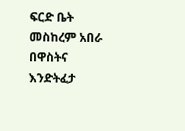ፍርድ ቤት መስከረም አበራ በዋስትና እንድትፈታ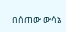በሰጠው ውሳኔ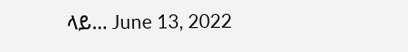ላይ… June 13, 2022